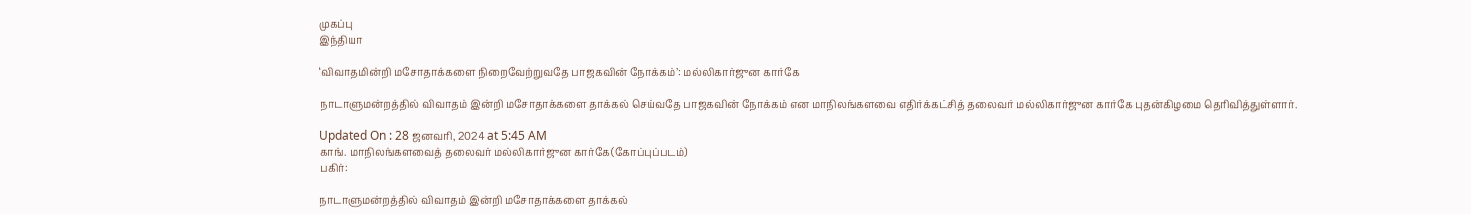முகப்பு
இந்தியா

‘விவாதமின்றி மசோதாக்களை நிறைவேற்றுவதே பாஜகவின் நோக்கம்’: மல்லிகார்ஜுன கார்கே

நாடாளுமன்றத்தில் விவாதம் இன்றி மசோதாக்களை தாக்கல் செய்வதே பாஜகவின் நோக்கம் என மாநிலங்களவை எதிர்க்கட்சித் தலைவர் மல்லிகார்ஜுன கார்கே புதன்கிழமை தெரிவித்துள்ளார்.

Updated On : 28 ஜனவரி, 2024 at 5:45 AM
காங். மாநிலங்களவைத் தலைவர் மல்லிகார்ஜுன கார்கே(கோப்புப்படம்)
பகிர்:

நாடாளுமன்றத்தில் விவாதம் இன்றி மசோதாக்களை தாக்கல்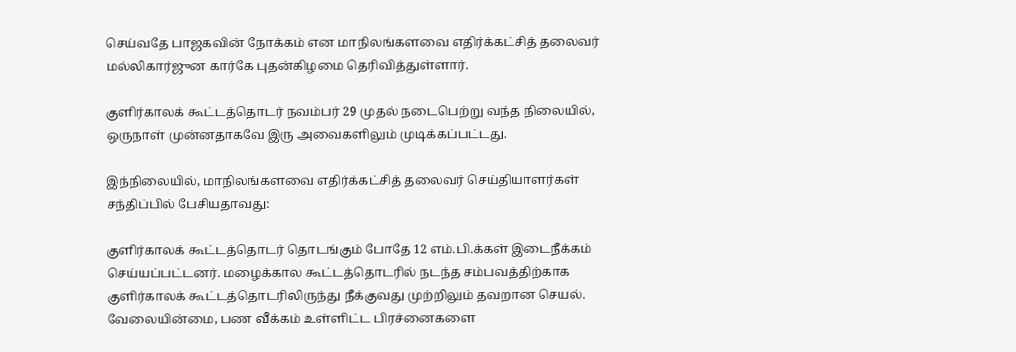செய்வதே பாஜகவின் நோக்கம் என மாநிலங்களவை எதிர்க்கட்சித் தலைவர் மல்லிகார்ஜுன கார்கே புதன்கிழமை தெரிவித்துள்ளார்.

குளிர்காலக் கூட்டத்தொடர் நவம்பர் 29 முதல் நடைபெற்று வந்த நிலையில், ஒருநாள் முன்னதாகவே இரு அவைகளிலும் முடிக்கப்பட்டது.

இந்நிலையில், மாநிலங்களவை எதிர்க்கட்சித் தலைவர் செய்தியாளர்கள் சந்திப்பில் பேசியதாவது:

குளிர்காலக் கூட்டத்தொடர் தொடங்கும் போதே 12 எம்.பி.க்கள் இடைநீக்கம் செய்யப்பட்டனர். மழைக்கால கூட்டத்தொடரில் நடந்த சம்பவத்திற்காக குளிர்காலக் கூட்டத்தொடரிலிருந்து நீக்குவது முற்றிலும் தவறான செயல். வேலையின்மை, பண வீக்கம் உள்ளிட்ட பிரச்னைகளை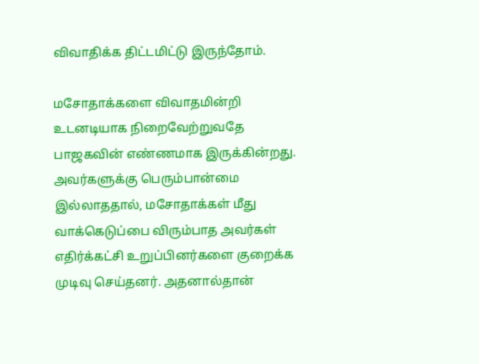விவாதிக்க திட்டமிட்டு இருந்தோம்.

மசோதாக்களை விவாதமின்றி உடனடியாக நிறைவேற்றுவதே பாஜகவின் எண்ணமாக இருக்கின்றது. அவர்களுக்கு பெரும்பான்மை இல்லாததால், மசோதாக்கள் மீது வாக்கெடுப்பை விரும்பாத அவர்கள் எதிர்க்கட்சி உறுப்பினர்களை குறைக்க முடிவு செய்தனர். அதனால்தான்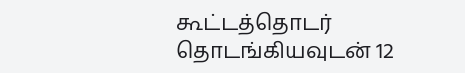கூட்டத்தொடர் தொடங்கியவுடன் 12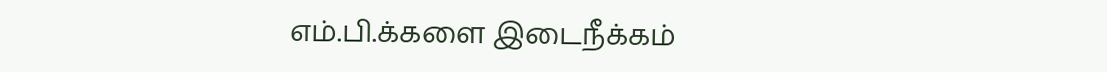எம்.பி.க்களை இடைநீக்கம்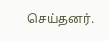செய்தனர்.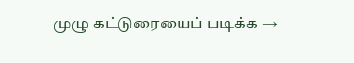முழு கட்டுரையைப் படிக்க →